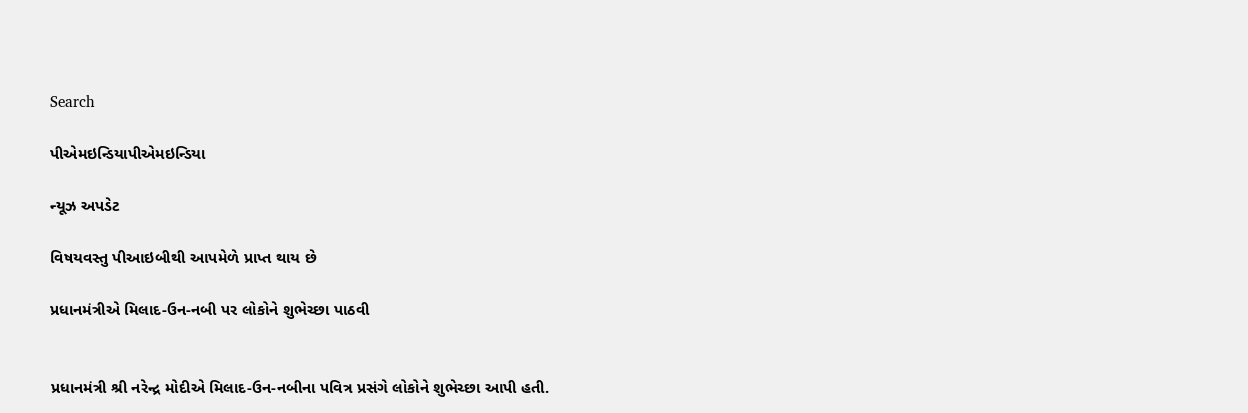Search

પીએમઇન્ડિયાપીએમઇન્ડિયા

ન્યૂઝ અપડેટ

વિષયવસ્તુ પીઆઇબીથી આપમેળે પ્રાપ્ત થાય છે

પ્રધાનમંત્રીએ મિલાદ-ઉન-નબી પર લોકોને શુભેચ્છા પાઠવી


પ્રધાનમંત્રી શ્રી નરેન્દ્ર મોદીએ મિલાદ-ઉન-નબીના પવિત્ર પ્રસંગે લોકોને શુભેચ્છા આપી હતી.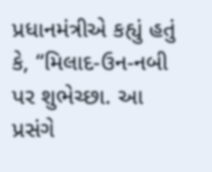પ્રધાનમંત્રીએ કહ્યું હતું કે, “મિલાદ-ઉન-નબી પર શુભેચ્છા. આ પ્રસંગે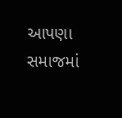આપણા સમાજમાં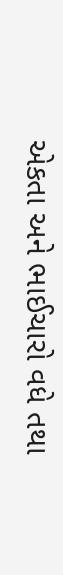એકતા અને ભાઈચારો વધે તથા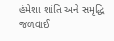હંમેશા શાંતિ અને સમૃદ્ધિ જળવાઈ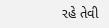રહે તેવી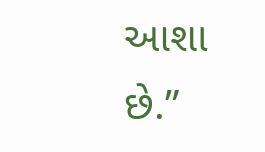આશા છે.”